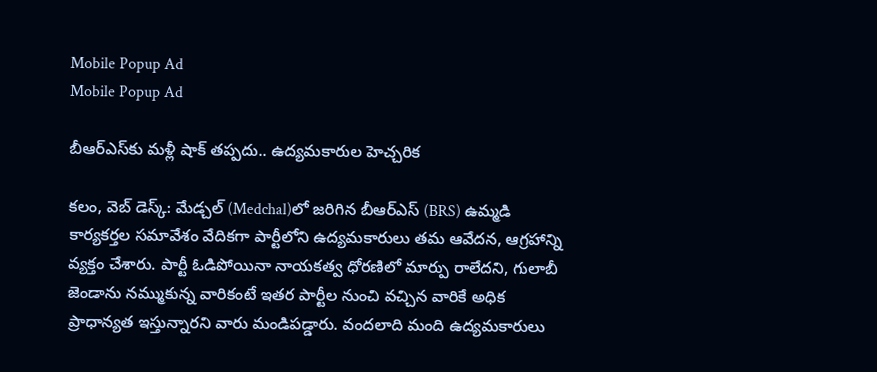Mobile Popup Ad
Mobile Popup Ad

బీఆర్ఎస్‌కు మ‌ళ్లీ షాక్ త‌ప్ప‌దు.. ఉద్య‌మ‌కారుల హెచ్చ‌రిక‌

క‌లం, వెబ్ డెస్క్: మేడ్చల్‌ (Medchal)లో జరిగిన బీఆర్ఎస్ (BRS) ఉమ్మడి కార్యకర్తల సమావేశం వేదికగా పార్టీలోని ఉద్యమకారులు తమ ఆవేదన, ఆగ్ర‌హాన్ని వ్యక్తం చేశారు. పార్టీ ఓడిపోయినా నాయకత్వ ధోరణిలో మార్పు రాలేదని, గులాబీ జెండాను నమ్ముకున్న వారికంటే ఇతర పార్టీల నుంచి వచ్చిన వారికే అధిక ప్రాధాన్యత ఇస్తున్నారని వారు మండిపడ్డారు. వందలాది మంది ఉద్యమకారులు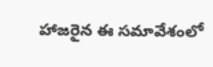హాజరైన ఈ సమావేశంలో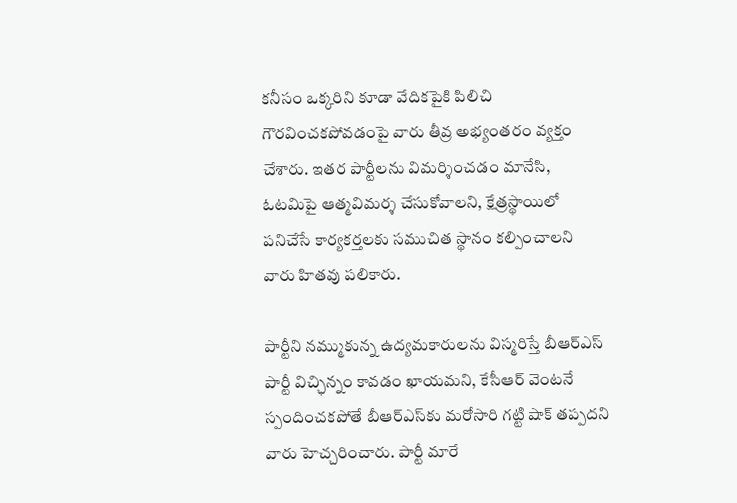కనీసం ఒక్కరిని కూడా వేదికపైకి పిలిచి గౌరవించకపోవడంపై వారు తీవ్ర అభ్యంతరం వ్యక్తం చేశారు. ఇతర పార్టీలను విమర్శించడం మానేసి, ఓటమిపై ఆత్మవిమర్శ చేసుకోవాలని, క్షేత్రస్థాయిలో పనిచేసే కార్యకర్తలకు సముచిత స్థానం కల్పించాలని వారు హితవు పలికారు.

పార్టీని నమ్ముకున్న ఉద్యమకారులను విస్మరిస్తే బీఆర్ఎస్ పార్టీ విచ్ఛిన్నం కావడం ఖాయమని, కేసీఆర్ వెంటనే స్పందించకపోతే బీఆర్ఎస్‌కు మరోసారి గట్టి షాక్ తప్పదని వారు హెచ్చరించారు. పార్టీ మారే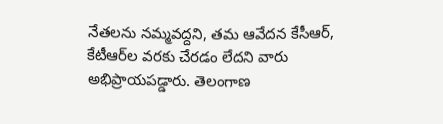నేతలను నమ్మవద్దని, తమ ఆవేదన కేసీఆర్, కేటీఆర్‌ల వరకు చేరడం లేదని వారు అభిప్రాయపడ్డారు. తెలంగాణ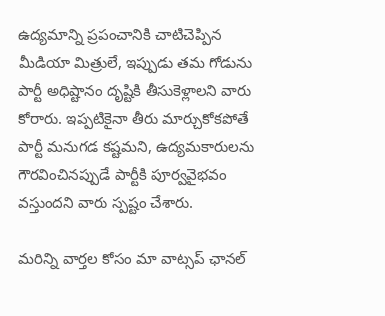ఉద్యమాన్ని ప్రపంచానికి చాటిచెప్పిన మీడియా మిత్రులే, ఇప్పుడు తమ గోడును పార్టీ అధిష్టానం దృష్టికి తీసుకెళ్లాలని వారు కోరారు. ఇప్పటికైనా తీరు మార్చుకోకపోతే పార్టీ మనుగడ కష్టమని, ఉద్యమకారులను గౌరవించినప్పుడే పార్టీకి పూర్వవైభవం వస్తుందని వారు స్పష్టం చేశారు.

మ‌రిన్ని వార్త‌ల కోసం మా వాట్స‌ప్ ఛాన‌ల్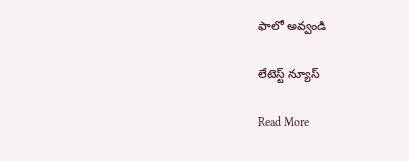ఫాలో అవ్వండి

లేటెస్ట్ న్యూస్‌

Read More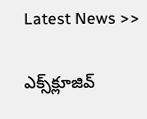Latest News >>

ఎక్స్‌క్లూజివ్‌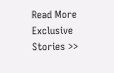Read More Exclusive Stories >>